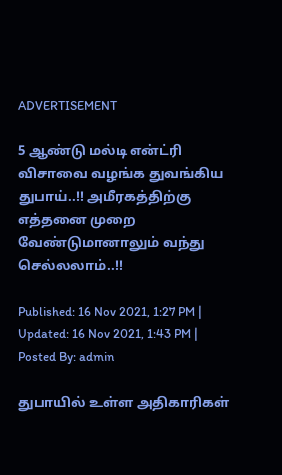ADVERTISEMENT

5 ஆண்டு மல்டி என்ட்ரி விசாவை வழங்க துவங்கிய துபாய்..!! அமீரகத்திற்கு எத்தனை முறை வேண்டுமானாலும் வந்து செல்லலாம்..!!

Published: 16 Nov 2021, 1:27 PM |
Updated: 16 Nov 2021, 1:43 PM |
Posted By: admin

துபாயில் உள்ள அதிகாரிகள்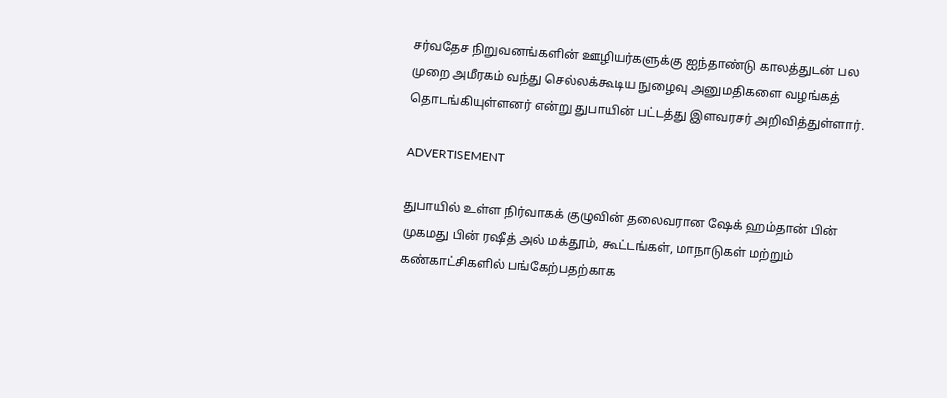சர்வதேச நிறுவனங்களின் ஊழியர்களுக்கு ஐந்தாண்டு காலத்துடன் பல முறை அமீரகம் வந்து செல்லக்கூடிய நுழைவு அனுமதிகளை வழங்கத் தொடங்கியுள்ளனர் என்று துபாயின் பட்டத்து இளவரசர் அறிவித்துள்ளார்.

ADVERTISEMENT

துபாயில் உள்ள நிர்வாகக் குழுவின் தலைவரான ஷேக் ஹம்தான் பின் முகமது பின் ரஷீத் அல் மக்தூம், கூட்டங்கள், மாநாடுகள் மற்றும் கண்காட்சிகளில் பங்கேற்பதற்காக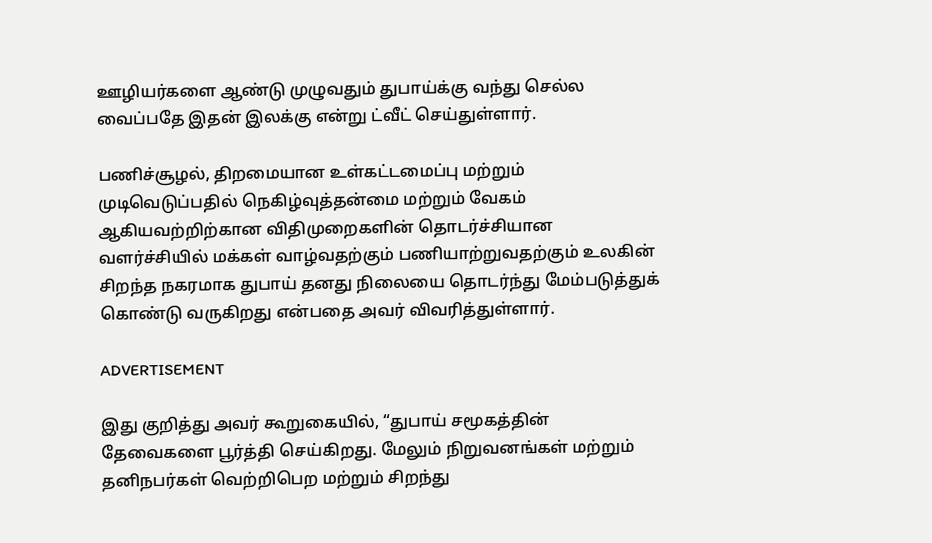ஊழியர்களை ஆண்டு முழுவதும் துபாய்க்கு வந்து செல்ல வைப்பதே இதன் இலக்கு என்று ட்வீட் செய்துள்ளார்.

பணிச்சூழல், திறமையான உள்கட்டமைப்பு மற்றும் முடிவெடுப்பதில் நெகிழ்வுத்தன்மை மற்றும் வேகம் ஆகியவற்றிற்கான விதிமுறைகளின் தொடர்ச்சியான வளர்ச்சியில் மக்கள் வாழ்வதற்கும் பணியாற்றுவதற்கும் உலகின் சிறந்த நகரமாக துபாய் தனது நிலையை தொடர்ந்து மேம்படுத்துக் கொண்டு வருகிறது என்பதை அவர் விவரித்துள்ளார்.

ADVERTISEMENT

இது குறித்து அவர் கூறுகையில், “துபாய் சமூகத்தின் தேவைகளை பூர்த்தி செய்கிறது. மேலும் நிறுவனங்கள் மற்றும் தனிநபர்கள் வெற்றிபெற மற்றும் சிறந்து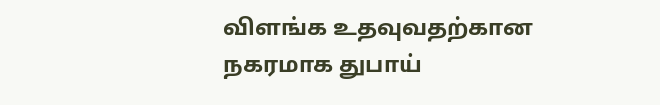விளங்க உதவுவதற்கான நகரமாக துபாய்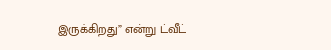இருக்கிறது” என்று ட்வீட்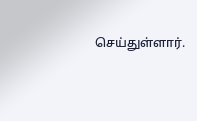செய்துள்ளார்.